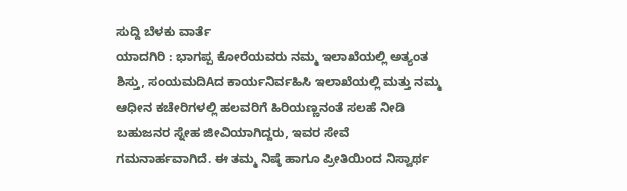ಸುದ್ದಿ ಬೆಳಕು ವಾರ್ತೆ
ಯಾದಗಿರಿ : ಭಾಗಪ್ಪ ಕೋರೆಯವರು ನಮ್ಮ ಇಲಾಖೆಯಲ್ಲಿ ಅತ್ಯಂತ ಶಿಸ್ತು, ಸಂಯಮದಿAದ ಕಾರ್ಯನಿರ್ವಹಿಸಿ ಇಲಾಖೆಯಲ್ಲಿ ಮತ್ತು ನಮ್ಮ ಆಧೀನ ಕಚೇರಿಗಳಲ್ಲಿ ಹಲವರಿಗೆ ಹಿರಿಯಣ್ಣನಂತೆ ಸಲಹೆ ನೀಡಿ ಬಹುಜನರ ಸ್ನೇಹ ಜೀವಿಯಾಗಿದ್ದರು, ಇವರ ಸೇವೆ ಗಮನಾರ್ಹವಾಗಿದೆ. ಈ ತಮ್ಮ ನಿಷ್ಠೆ ಹಾಗೂ ಪ್ರೀತಿಯಿಂದ ನಿಸ್ವಾರ್ಥ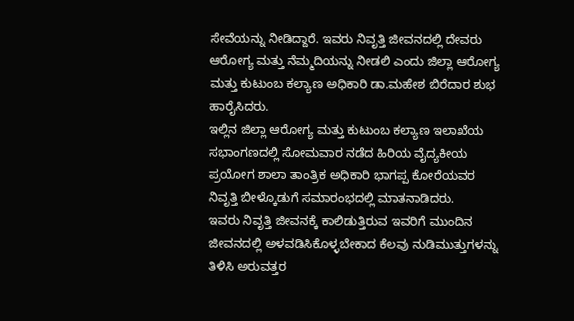ಸೇವೆಯನ್ನು ನೀಡಿದ್ದಾರೆ. ಇವರು ನಿವೃತ್ತಿ ಜೀವನದಲ್ಲಿ ದೇವರು ಆರೋಗ್ಯ ಮತ್ತು ನೆಮ್ಮದಿಯನ್ನು ನೀಡಲಿ ಎಂದು ಜಿಲ್ಲಾ ಆರೋಗ್ಯ ಮತ್ತು ಕುಟುಂಬ ಕಲ್ಯಾಣ ಅಧಿಕಾರಿ ಡಾ.ಮಹೇಶ ಬಿರೆದಾರ ಶುಭ ಹಾರೈಸಿದರು.
ಇಲ್ಲಿನ ಜಿಲ್ಲಾ ಆರೋಗ್ಯ ಮತ್ತು ಕುಟುಂಬ ಕಲ್ಯಾಣ ಇಲಾಖೆಯ ಸಭಾಂಗಣದಲ್ಲಿ ಸೋಮವಾರ ನಡೆದ ಹಿರಿಯ ವೈದ್ಯಕೀಯ ಪ್ರಯೋಗ ಶಾಲಾ ತಾಂತ್ರಿಕ ಅಧಿಕಾರಿ ಭಾಗಪ್ಪ ಕೋರೆಯವರ ನಿವೃತ್ತಿ ಬೀಳ್ಕೊಡುಗೆ ಸಮಾರಂಭದಲ್ಲಿ ಮಾತನಾಡಿದರು.
ಇವರು ನಿವೃತ್ತಿ ಜೀವನಕ್ಕೆ ಕಾಲಿಡುತ್ತಿರುವ ಇವರಿಗೆ ಮುಂದಿನ ಜೀವನದಲ್ಲಿ ಅಳವಡಿಸಿಕೊಳ್ಳಬೇಕಾದ ಕೆಲವು ನುಡಿಮುತ್ತುಗಳನ್ನು ತಿಳಿಸಿ ಅರುವತ್ತರ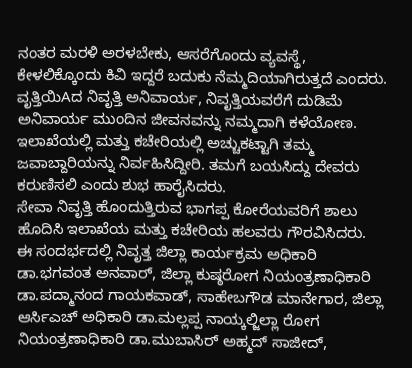ನಂತರ ಮರಳಿ ಅರಳಬೇಕು, ಆಸರೆಗೊಂದು ವ್ಯವಸ್ಥೆ, ಕೇಳಲಿಕ್ಕೊಂದು ಕಿವಿ ಇದ್ದರೆ ಬದುಕು ನೆಮ್ಮದಿಯಾಗಿರುತ್ತದೆ ಎಂದರು.
ವೃತ್ತಿಯಿAದ ನಿವೃತ್ತಿ ಅನಿವಾರ್ಯ, ನಿವೃತ್ತಿಯವರೆಗೆ ದುಡಿಮೆ ಅನಿವಾರ್ಯ ಮುಂದಿನ ಜೀವನವನ್ನು ನಮ್ಮದಾಗಿ ಕಳೆಯೋಣ. ಇಲಾಖೆಯಲ್ಲಿ ಮತ್ತು ಕಚೇರಿಯಲ್ಲಿ ಅಚ್ಚುಕಟ್ಟಾಗಿ ತಮ್ಮ ಜವಾಬ್ದಾರಿಯನ್ನು ನಿರ್ವಹಿಸಿದ್ದೀರಿ. ತಮಗೆ ಬಯಸಿದ್ದು ದೇವರು ಕರುಣಿಸಲಿ ಎಂದು ಶುಭ ಹಾರೈಸಿದರು.
ಸೇವಾ ನಿವೃತ್ತಿ ಹೊಂದುತ್ತಿರುವ ಭಾಗಪ್ಪ ಕೋರೆಯವರಿಗೆ ಶಾಲು ಹೊದಿಸಿ ಇಲಾಖೆಯ ಮತ್ತು ಕಚೇರಿಯ ಹಲವರು ಗೌರವಿಸಿದರು.
ಈ ಸಂದರ್ಭದಲ್ಲಿ ನಿವೃತ್ತ ಜಿಲ್ಲಾ ಕಾರ್ಯಕ್ರಮ ಅಧಿಕಾರಿ ಡಾ.ಭಗವಂತ ಅನವಾರ್, ಜಿಲ್ಲಾ ಕುಷ್ಠರೋಗ ನಿಯಂತ್ರಣಾಧಿಕಾರಿ ಡಾ.ಪದ್ಮಾನಂದ ಗಾಯಕವಾಡ್, ಸಾಹೇಬಗೌಡ ಮಾನೇಗಾರ, ಜಿಲ್ಲಾ ಆರ್ಸಿಎಚ್ ಅಧಿಕಾರಿ ಡಾ.ಮಲ್ಲಪ್ಪ ನಾಯ್ಕಲ್ಜಿಲ್ಲಾ ರೋಗ ನಿಯಂತ್ರಣಾಧಿಕಾರಿ ಡಾ.ಮುಬಾಸಿರ್ ಅಹ್ಮದ್ ಸಾಜೀದ್,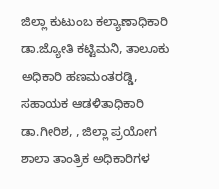ಜಿಲ್ಲಾ ಕುಟುಂಬ ಕಲ್ಯಾಣಾಧಿಕಾರಿ ಡಾ.ಜ್ಯೋತಿ ಕಟ್ಟಿಮನಿ, ತಾಲೂಕು ಅಧಿಕಾರಿ ಹಣಮಂತರಡ್ಡಿ, ಸಹಾಯಕ ಆಡಳಿತಾಧಿಕಾರಿ ಡಾ.ಗೀರಿಶ, , ಜಿಲ್ಲಾ ಪ್ರಯೋಗ ಶಾಲಾ ತಾಂತ್ರಿಕ ಅಧಿಕಾರಿಗಳ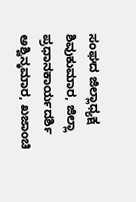ಸಂಘದ ಜಿಲ್ಲಾಧ್ಯಕ್ಷ ಶಿವುಕುಮಾರ, ಜಿಲ್ಲಾ ಪ್ರಧಾನಕಾರ್ಯದರ್ಶಿ ಅಶ್ವಿನ್ಕಮಾರ, ಖಜಾಂಚಿ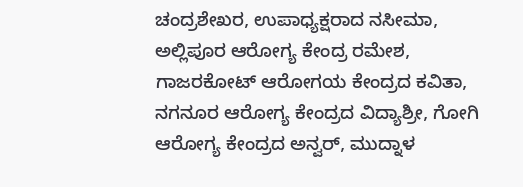ಚಂದ್ರಶೇಖರ, ಉಪಾಧ್ಯಕ್ಷರಾದ ನಸೀಮಾ, ಅಲ್ಲಿಪೂರ ಆರೋಗ್ಯ ಕೇಂದ್ರ ರಮೇಶ, ಗಾಜರಕೋಟ್ ಆರೋಗಯ ಕೇಂದ್ರದ ಕವಿತಾ, ನಗನೂರ ಆರೋಗ್ಯ ಕೇಂದ್ರದ ವಿದ್ಯಾಶ್ರೀ, ಗೋಗಿ ಆರೋಗ್ಯ ಕೇಂದ್ರದ ಅನ್ವರ್, ಮುದ್ನಾಳ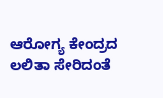ಆರೋಗ್ಯ ಕೇಂದ್ರದ ಲಲಿತಾ ಸೇರಿದಂತೆ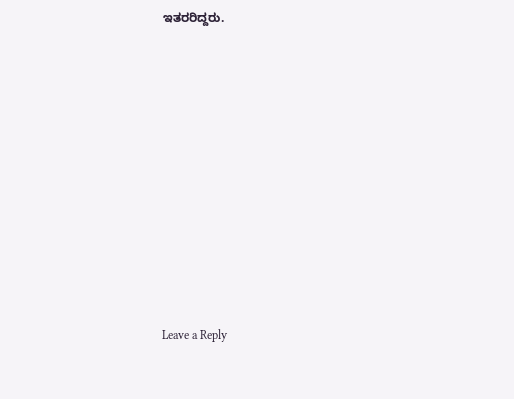ಇತರರಿದ್ದರು.












Leave a Reply